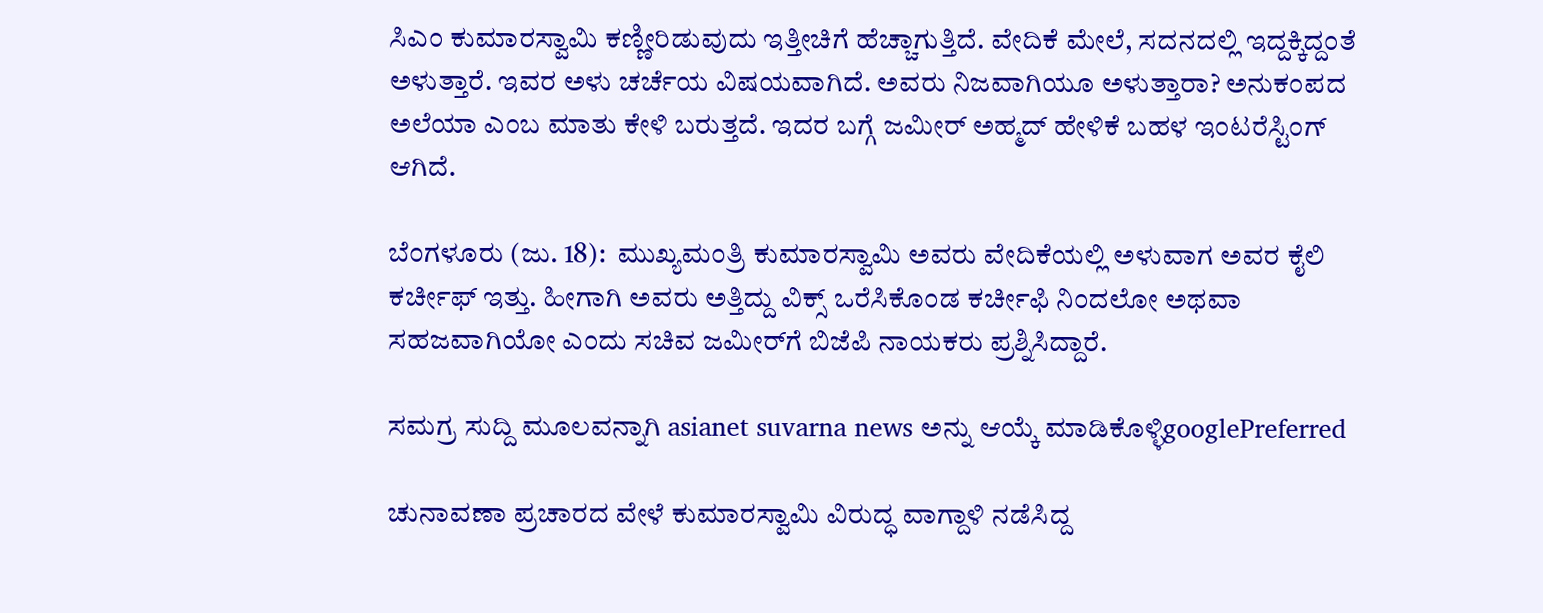ಸಿಎಂ ಕುಮಾರಸ್ವಾಮಿ ಕಣ್ಣೀರಿಡುವುದು ಇತ್ತೀಚಿಗೆ ಹೆಚ್ಚಾಗುತ್ತಿದೆ. ವೇದಿಕೆ ಮೇಲೆ, ಸದನದಲ್ಲಿ ಇದ್ದಕ್ಕಿದ್ದಂತೆ ಅಳುತ್ತಾರೆ. ಇವರ ಅಳು ಚರ್ಚೆಯ ವಿಷಯವಾಗಿದೆ. ಅವರು ನಿಜವಾಗಿಯೂ ಅಳುತ್ತಾರಾ? ಅನುಕಂಪದ ಅಲೆಯಾ ಎಂಬ ಮಾತು ಕೇಳಿ ಬರುತ್ತದೆ. ಇದರ ಬಗ್ಗೆ ಜಮೀರ್ ಅಹ್ಮದ್ ಹೇಳಿಕೆ ಬಹಳ ಇಂಟರೆಸ್ಟಿಂಗ್ ಆಗಿದೆ.

ಬೆಂಗಳೂರು (ಜು. 18):  ಮುಖ್ಯಮಂತ್ರಿ ಕುಮಾರಸ್ವಾಮಿ ಅವರು ವೇದಿಕೆಯಲ್ಲಿ ಅಳುವಾಗ ಅವರ ಕೈಲಿ ಕರ್ಚೀಫ್ ಇತ್ತು. ಹೀಗಾಗಿ ಅವರು ಅತ್ತಿದ್ದು ವಿಕ್ಸ್ ಒರೆಸಿಕೊಂಡ ಕರ್ಚೀಫಿ ನಿಂದಲೋ ಅಥವಾ ಸಹಜವಾಗಿಯೋ ಎಂದು ಸಚಿವ ಜಮೀರ್‌ಗೆ ಬಿಜೆಪಿ ನಾಯಕರು ಪ್ರಶ್ನಿಸಿದ್ದಾರೆ.

ಸಮಗ್ರ ಸುದ್ದಿ ಮೂಲವನ್ನಾಗಿ asianet suvarna news ಅನ್ನು ಆಯ್ಕೆ ಮಾಡಿಕೊಳ್ಳಿgooglePreferred

ಚುನಾವಣಾ ಪ್ರಚಾರದ ವೇಳೆ ಕುಮಾರಸ್ವಾಮಿ ವಿರುದ್ಧ ವಾಗ್ದಾಳಿ ನಡೆಸಿದ್ದ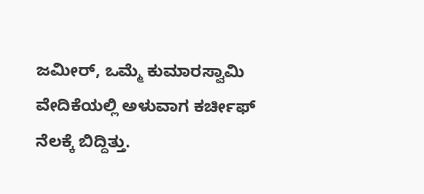ಜಮೀರ್, ಒಮ್ಮೆ ಕುಮಾರಸ್ವಾಮಿ ವೇದಿಕೆಯಲ್ಲಿ ಅಳುವಾಗ ಕರ್ಚೀಫ್ ನೆಲಕ್ಕೆ ಬಿದ್ದಿತ್ತು.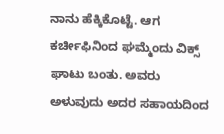ನಾನು ಹೆಕ್ಕಿಕೊಟ್ಟೆ. ಆಗ ಕರ್ಚೀಫಿನಿಂದ ಘಮ್ಮೆಂದು ವಿಕ್ಸ್ ಘಾಟು ಬಂತು. ಅವರು ಅಳುವುದು ಅದರ ಸಹಾಯದಿಂದ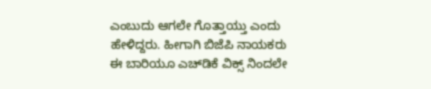ಎಂಬುದು ಆಗಲೇ ಗೊತ್ತಾಯ್ತು ಎಂದು ಹೇಳಿದ್ದರು. ಹೀಗಾಗಿ ಬಿಜೆಪಿ ನಾಯಕರು ಈ ಬಾರಿಯೂ ಎಚ್‌ಡಿಕೆ ವಿಕ್ಸ್ ನಿಂದಲೇ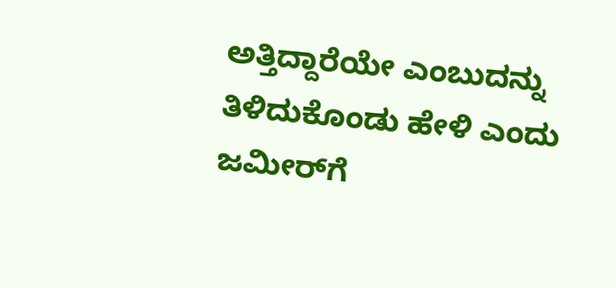ಅತ್ತಿದ್ದಾರೆಯೇ ಎಂಬುದನ್ನು ತಿಳಿದುಕೊಂಡು ಹೇಳಿ ಎಂದು ಜಮೀರ್‌ಗೆ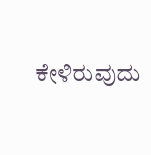ಕೇಳಿರುವುದು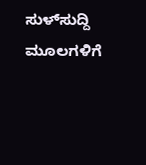ಸುಳ್‌ಸುದ್ದಿ ಮೂಲಗಳಿಗೆ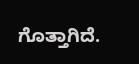ಗೊತ್ತಾಗಿದೆ.